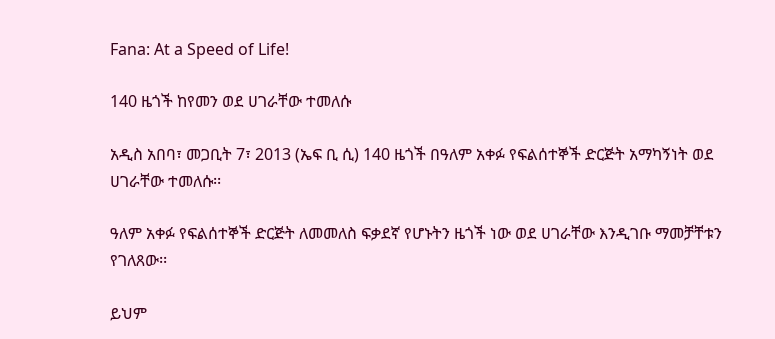Fana: At a Speed of Life!

140 ዜጎች ከየመን ወደ ሀገራቸው ተመለሱ

አዲስ አበባ፣ መጋቢት 7፣ 2013 (ኤፍ ቢ ሲ) 140 ዜጎች በዓለም አቀፉ የፍልሰተኞች ድርጅት አማካኝነት ወደ ሀገራቸው ተመለሱ፡፡

ዓለም አቀፉ የፍልሰተኞች ድርጅት ለመመለስ ፍቃደኛ የሆኑትን ዜጎች ነው ወደ ሀገራቸው እንዲገቡ ማመቻቸቱን የገለጸው፡፡

ይህም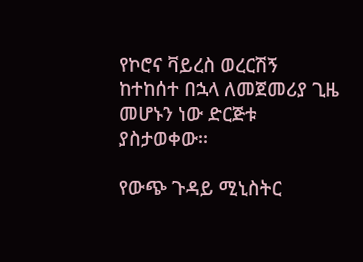የኮሮና ቫይረስ ወረርሽኝ ከተከሰተ በኋላ ለመጀመሪያ ጊዜ መሆኑን ነው ድርጅቱ ያስታወቀው፡፡

የውጭ ጉዳይ ሚኒስትር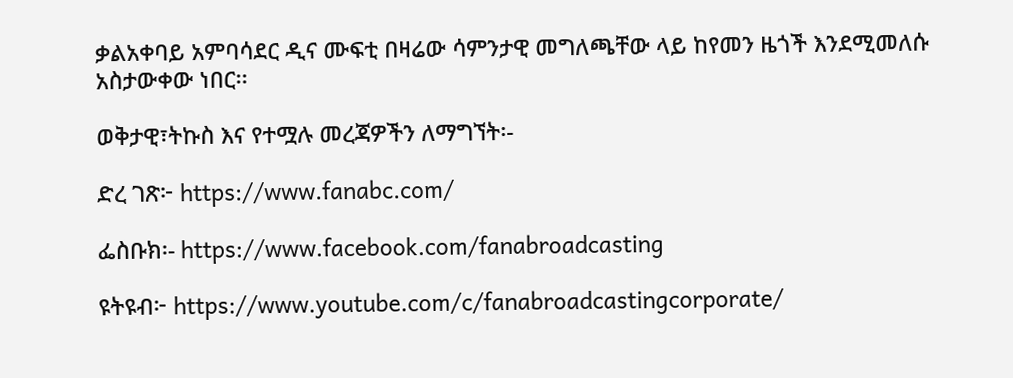ቃልአቀባይ አምባሳደር ዲና ሙፍቲ በዛሬው ሳምንታዊ መግለጫቸው ላይ ከየመን ዜጎች እንደሚመለሱ አስታውቀው ነበር፡፡

ወቅታዊ፣ትኩስ እና የተሟሉ መረጃዎችን ለማግኘት፡-

ድረ ገጽ፦ https://www.fanabc.com/

ፌስቡክ፡- https://www.facebook.com/fanabroadcasting

ዩትዩብ፦ https://www.youtube.com/c/fanabroadcastingcorporate/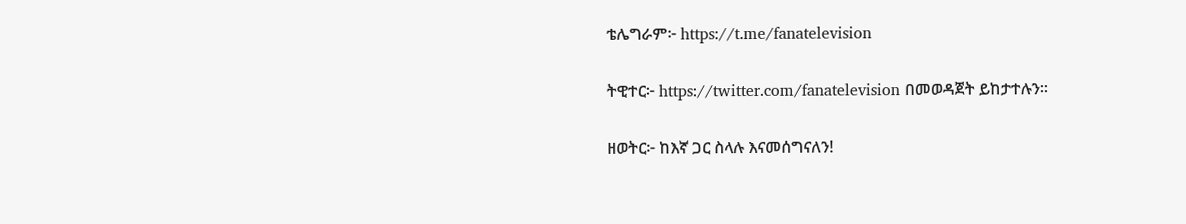ቴሌግራም፦ https://t.me/fanatelevision

ትዊተር፦ https://twitter.com/fanatelevision በመወዳጀት ይከታተሉን፡፡

ዘወትር፦ ከእኛ ጋር ስላሉ እናመሰግናለን!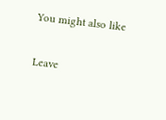You might also like

Leave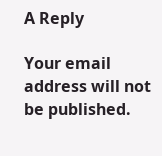A Reply

Your email address will not be published.